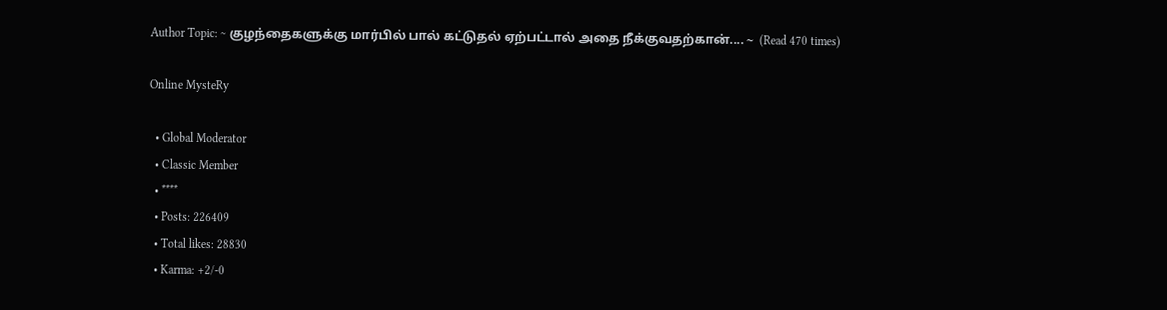Author Topic: ~ குழந்தைகளுக்கு மார்பில் பால் கட்டுதல் ஏற்பட்டால் அதை நீக்குவதற்கான்.... ~  (Read 470 times)

Online MysteRy

  • Global Moderator
  • Classic Member
  • ****
  • Posts: 226409
  • Total likes: 28830
  • Karma: +2/-0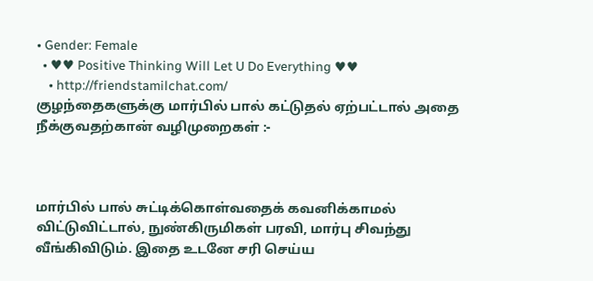• Gender: Female
  • ♥♥ Positive Thinking Will Let U Do Everything ♥♥
    • http://friendstamilchat.com/
குழந்தைகளுக்கு மார்பில் பால் கட்டுதல் ஏற்பட்டால் அதை நீக்குவதற்கான் வழிமுறைகள் :-



மார்பில் பால் சுட்டிக்கொள்வதைக் கவனிக்காமல் விட்டுவிட்டால், நுண்கிருமிகள் பரவி, மார்பு சிவந்து வீங்கிவிடும். இதை உடனே சரி செய்ய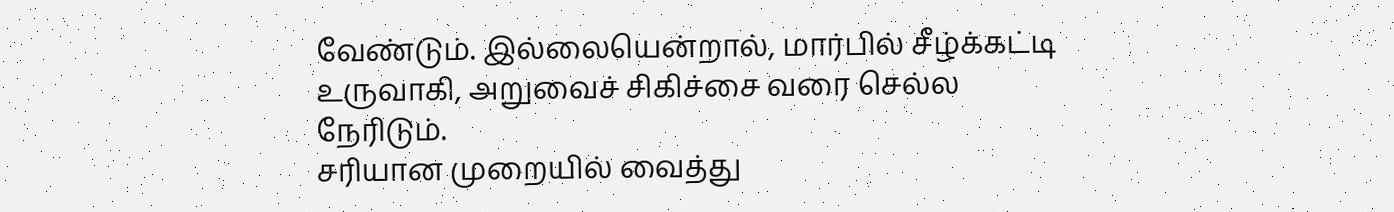வேண்டும். இல்லையென்றால், மார்பில் சீழ்க்கட்டி உருவாகி, அறுவைச் சிகிச்சை வரை செல்ல நேரிடும்.
சரியான முறையில் வைத்து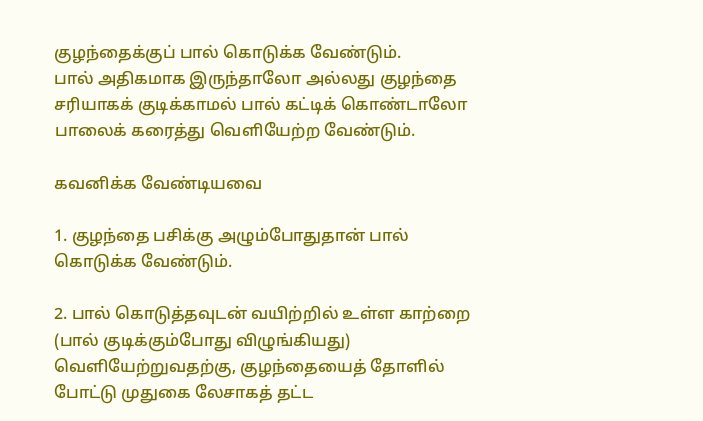குழந்தைக்குப் பால் கொடுக்க வேண்டும்.
பால் அதிகமாக இருந்தாலோ அல்லது குழந்தை சரியாகக் குடிக்காமல் பால் கட்டிக் கொண்டாலோ பாலைக் கரைத்து வெளியேற்ற வேண்டும்.

கவனிக்க வேண்டியவை

1. குழந்தை பசிக்கு அழும்போதுதான் பால் கொடுக்க வேண்டும்.

2. பால் கொடுத்தவுடன் வயிற்றில் உள்ள காற்றை (பால் குடிக்கும்போது விழுங்கியது) வெளியேற்றுவதற்கு, குழந்தையைத் தோளில் போட்டு முதுகை லேசாகத் தட்ட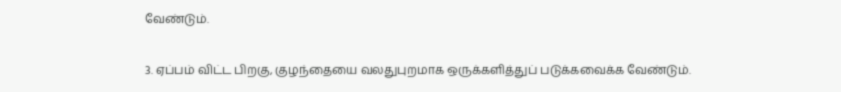வேண்டும்.

3. ஏப்பம் விட்ட பிறகு, குழந்தையை வலதுபுறமாக ஒருக்களித்துப் படுக்கவைக்க வேண்டும்.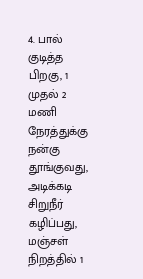4. பால் குடித்த பிறகு, 1 முதல் 2 மணி நேரத்துக்கு நன்கு தூங்குவது, அடிக்கடி சிறுநீர் கழிப்பது, மஞ்சள் நிறத்தில் 1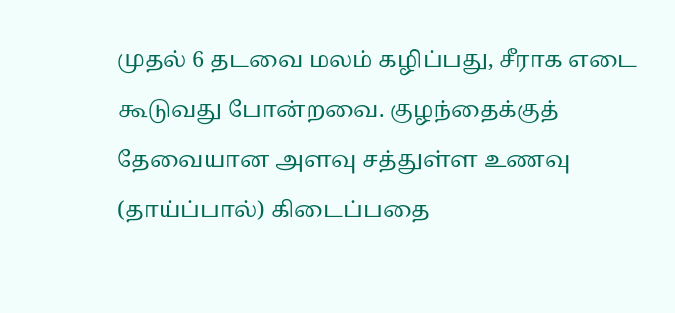முதல் 6 தடவை மலம் கழிப்பது, சீராக எடை கூடுவது போன்றவை. குழந்தைக்குத் தேவையான அளவு சத்துள்ள உணவு (தாய்ப்பால்) கிடைப்பதை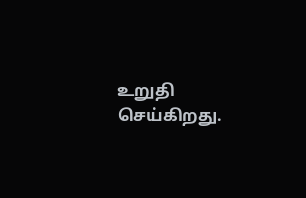உறுதி செய்கிறது.